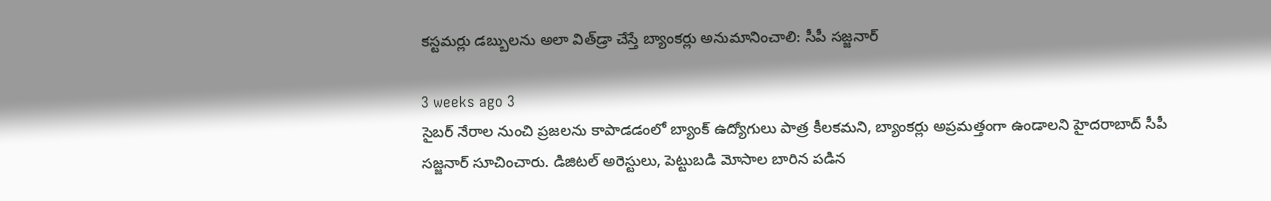కస్టమర్లు డబ్బులను అలా విత్‌డ్రా చేస్తే బ్యాంకర్లు అనుమానించాలి: సీపీ సజ్జనార్

3 weeks ago 3
సైబర్ నేరాల నుంచి ప్రజలను కాపాడడంలో బ్యాంక్ ఉద్యోగులు పాత్ర కీలకమని, బ్యాంకర్లు అప్రమత్తంగా ఉండాలని హైదరాబాద్ సీపీ సజ్జనార్ సూచించారు. డిజిటల్ అరెస్టులు, పెట్టుబడి మోసాల బారిన పడిన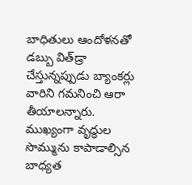బాధితులు ఆందోళనతో డబ్బు విత్‌డ్రా చేస్తున్నప్పుడు బ్యాంకర్లు వారిని గమనించి ఆరా తీయాలన్నారు. ముఖ్యంగా వృద్ధుల సొమ్మును కాపాడాల్సిన బాధ్యత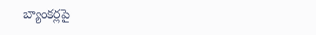బ్యాంకర్లపై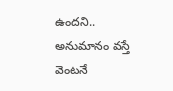ఉందని.. అనుమానం వస్తే వెంటనే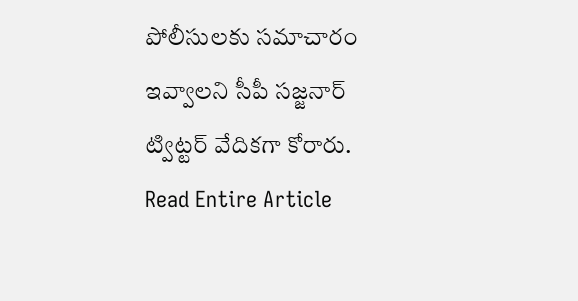పోలీసులకు సమాచారం ఇవ్వాలని సీపీ సజ్జనార్ ట్విట్టర్ వేదికగా కోరారు.
Read Entire Article